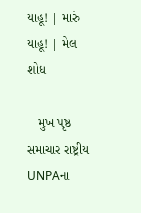યાહૂ! | મારું યાહૂ! | મેલ
શોધ

   મુખ પૃષ્ઠ સમાચાર રાષ્ટ્રીય
UNPAના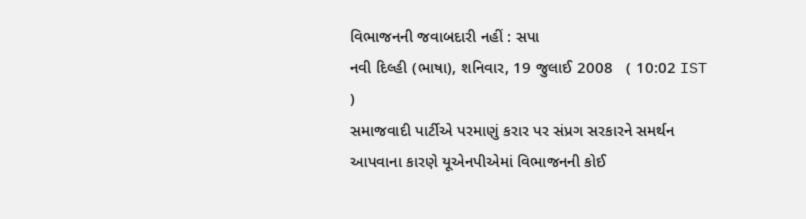વિભાજનની જવાબદારી નહીં : સપા
નવી દિલ્હી (ભાષા), શનિવાર, 19 જુલાઈ 2008   ( 10:02 IST )
સમાજવાદી પાર્ટીએ પરમાણું કરાર પર સંપ્રગ સરકારને સમર્થન આપવાના કારણે યૂએનપીએમાં વિભાજનની કોઈ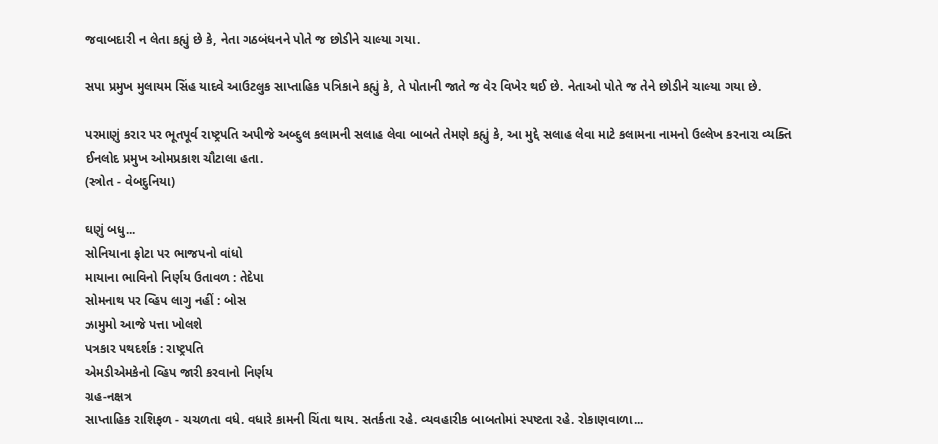જવાબદારી ન લેતા કહ્યું છે કે, નેતા ગઠબંધનને પોતે જ છોડીને ચાલ્યા ગયા.

સપા પ્રમુખ મુલાયમ સિંહ યાદવે આઉટલુક સાપ્તાહિક પત્રિકાને કહ્યું કે, તે પોતાની જાતે જ વેર વિખેર થઈ છે. નેતાઓ પોતે જ તેને છોડીને ચાલ્યા ગયા છે.

પરમાણું કરાર પર ભૂતપૂર્વ રાષ્ટ્રપતિ અપીજે અબ્દુલ કલામની સલાહ લેવા બાબતે તેમણે કહ્યું કે, આ મુદ્દે સલાહ લેવા માટે કલામના નામનો ઉલ્લેખ કરનારા વ્યક્તિ ઈનલોદ પ્રમુખ ઓમપ્રકાશ ચૌટાલા હતા.
(સ્ત્રોત - વેબદુનિયા)

ઘણું બધુ...
સોનિયાના ફોટા પર ભાજપનો વાંધો
માયાના ભાવિનો નિર્ણય ઉતાવળ : તેદેપા
સોમનાથ પર વ્હિપ લાગુ નહીં : બોસ
ઝામુમો આજે પત્તા ખોલશે
પત્રકાર પથદર્શક : રાષ્ટ્રપતિ
એમડીએમકેનો વ્હિપ જારી કરવાનો નિર્ણય
ગ્રહ-નક્ષત્ર
સાપ્તાહિક રાશિફળ - ચચળતા વધે. વધારે કામની ચિંતા થાય. સતર્કતા રહે. વ્યવહારીક બાબતોમાં સ્પષ્ટતા રહે. રોકાણવાળા...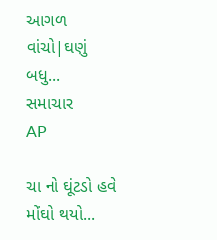આગળ વાંચો|ઘણું બધુ...
સમાચાર
AP

ચા નો ઘૂંટડો હવે મોંઘો થયો...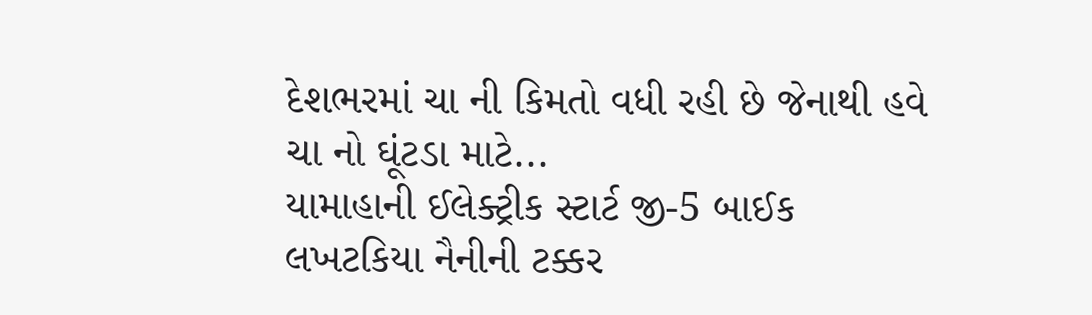દેશભરમાં ચા ની કિમતો વધી રહી છે જેનાથી હવે ચા નો ઘૂંટડા માટે...
યામાહાની ઈલેક્ટ્રીક સ્ટાર્ટ જી-5 બાઈક
લખટકિયા નૈનીની ટક્કર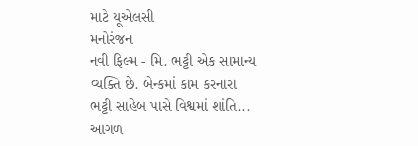માટે યૂએલસી
મનોરંજન
નવી ફિલ્મ - મિ. ભટ્ટી એક સામાન્ય વ્યક્તિ છે. બેન્કમાં કામ કરનારા ભટ્ટી સાહેબ પાસે વિશ્વમાં શાંતિ...
આગળ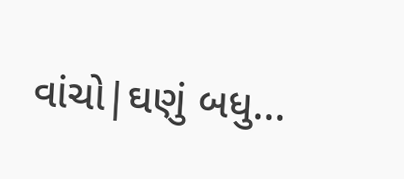વાંચો|ઘણું બધુ...